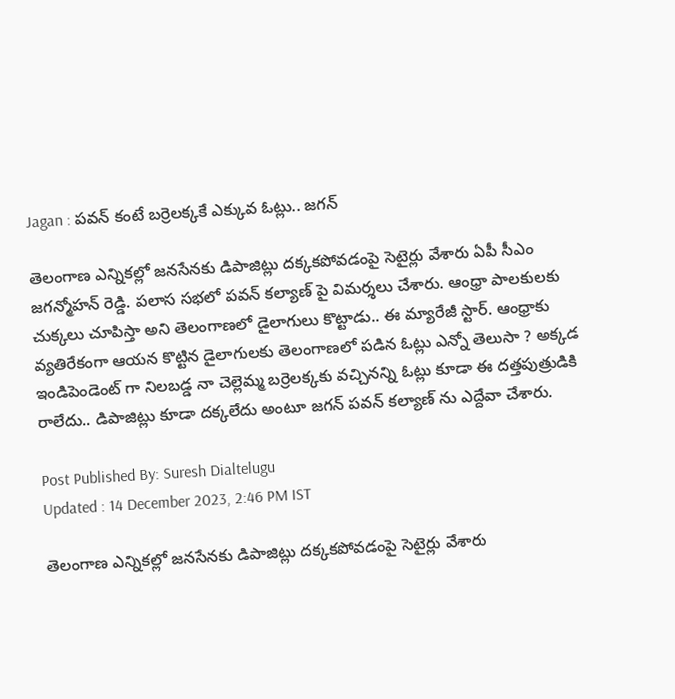Jagan : పవన్ కంటే బర్రెలక్కకే ఎక్కువ ఓట్లు.. జగన్

తెలంగాణ ఎన్నికల్లో జనసేనకు డిపాజిట్లు దక్కకపోవడంపై సెటైర్లు వేశారు ఏపీ సీఎం జగన్మోహన్ రెడ్డి. పలాస సభలో పవన్ కల్యాణ్ పై విమర్శలు చేశారు. ఆంధ్రా పాలకులకు చుక్కలు చూపిస్తా అని తెలంగాణలో డైలాగులు కొట్టాడు.. ఈ మ్యారేజీ స్టార్. ఆంధ్రాకు వ్యతిరేకంగా ఆయన కొట్టిన డైలాగులకు తెలంగాణలో పడిన ఓట్లు ఎన్నో తెలుసా ? అక్కడ ఇండిపెండెంట్ గా నిలబడ్డ నా చెల్లెమ్మ బర్రెలక్కకు వచ్చినన్ని ఓట్లు కూడా ఈ దత్తపుత్రుడికి రాలేదు.. డిపాజిట్లు కూడా దక్కలేదు అంటూ జగన్ పవన్ కల్యాణ్ ను ఎద్దేవా చేశారు.

Post Published By: Suresh Dialtelugu
Updated : 14 December 2023, 2:46 PM IST

తెలంగాణ ఎన్నికల్లో జనసేనకు డిపాజిట్లు దక్కకపోవడంపై సెటైర్లు వేశారు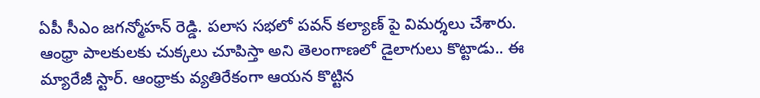ఏపీ సీఎం జగన్మోహన్ రెడ్డి. పలాస సభలో పవన్ కల్యాణ్ పై విమర్శలు చేశారు. ఆంధ్రా పాలకులకు చుక్కలు చూపిస్తా అని తెలంగాణలో డైలాగులు కొట్టాడు.. ఈ మ్యారేజీ స్టార్. ఆంధ్రాకు వ్యతిరేకంగా ఆయన కొట్టిన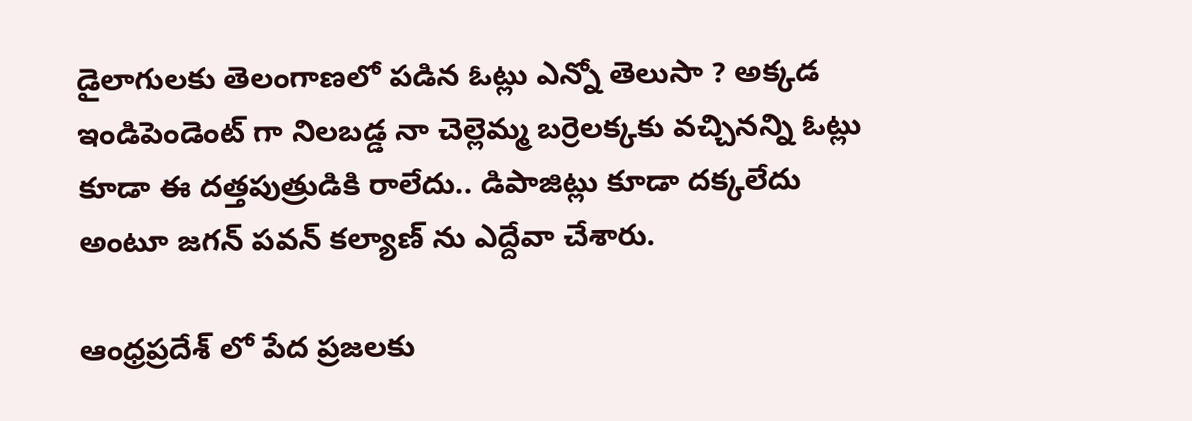డైలాగులకు తెలంగాణలో పడిన ఓట్లు ఎన్నో తెలుసా ? అక్కడ ఇండిపెండెంట్ గా నిలబడ్డ నా చెల్లెమ్మ బర్రెలక్కకు వచ్చినన్ని ఓట్లు కూడా ఈ దత్తపుత్రుడికి రాలేదు.. డిపాజిట్లు కూడా దక్కలేదు అంటూ జగన్ పవన్ కల్యాణ్ ను ఎద్దేవా చేశారు.

ఆంధ్రప్రదేశ్ లో పేద ప్రజలకు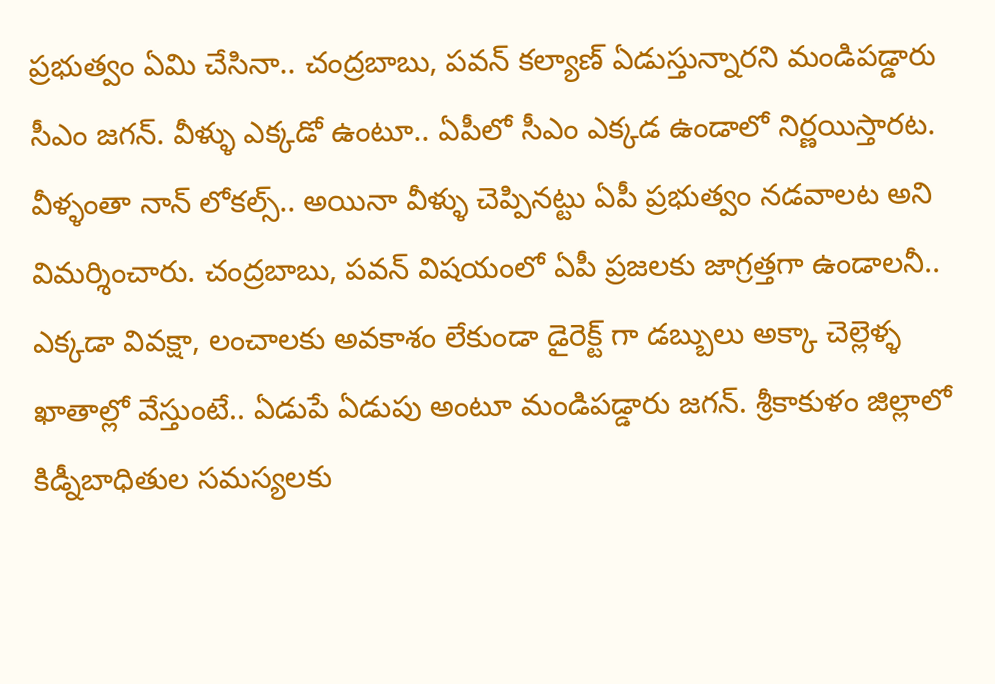ప్రభుత్వం ఏమి చేసినా.. చంద్రబాబు, పవన్ కల్యాణ్ ఏడుస్తున్నారని మండిపడ్డారు సీఎం జగన్. వీళ్ళు ఎక్కడో ఉంటూ.. ఏపీలో సీఎం ఎక్కడ ఉండాలో నిర్ణయిస్తారట. వీళ్ళంతా నాన్ లోకల్స్.. అయినా వీళ్ళు చెప్పినట్టు ఏపీ ప్రభుత్వం నడవాలట అని విమర్శించారు. చంద్రబాబు, పవన్ విషయంలో ఏపీ ప్రజలకు జాగ్రత్తగా ఉండాలనీ.. ఎక్కడా వివక్షా, లంచాలకు అవకాశం లేకుండా డైరెక్ట్ గా డబ్బులు అక్కా చెల్లెళ్ళ ఖాతాల్లో వేస్తుంటే.. ఏడుపే ఏడుపు అంటూ మండిపడ్డారు జగన్. శ్రీకాకుళం జిల్లాలో కిడ్నీబాధితుల సమస్యలకు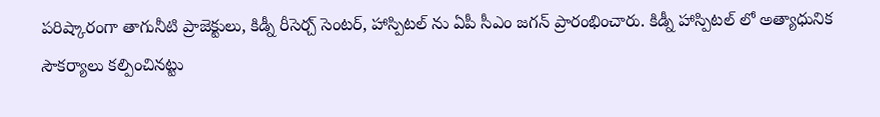పరిష్కారంగా తాగునీటి ప్రాజెక్టులు, కిడ్నీ రీసెర్చ్ సెంటర్, హాస్పిటల్ ను ఏపీ సీఎం జగన్ ప్రారంభించారు. కిడ్నీ హాస్పిటల్ లో అత్యాధునిక సౌకర్యాలు కల్పించినట్టు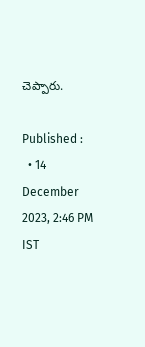చెప్పారు.

Published :
  • 14 December 2023, 2:46 PM IST